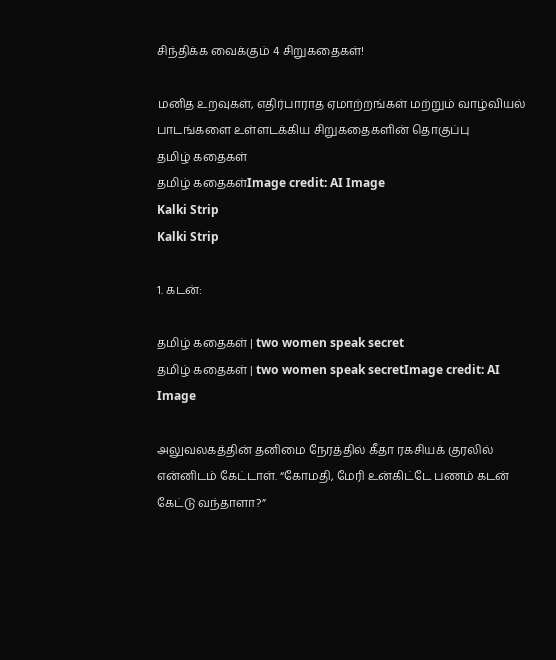சிந்திக்க வைக்கும் 4 சிறுகதைகள்!

மனித உறவுகள், எதிர்பாராத ஏமாற்றங்கள் மற்றும் வாழ்வியல் பாடங்களை உள்ளடக்கிய சிறுகதைகளின் தொகுப்பு
தமிழ் கதைகள்
தமிழ் கதைகள்Image credit: AI Image
Kalki Strip
Kalki Strip

1. கடன்:

தமிழ் கதைகள் | two women speak secret
தமிழ் கதைகள் | two women speak secretImage credit: AI Image

அலுவலகத்தின் தனிமை நேரத்தில் கீதா ரகசியக் குரலில் என்னிடம் கேட்டாள். “கோமதி, மேரி உன்கிட்டே பணம் கடன் கேட்டு வந்தாளா?”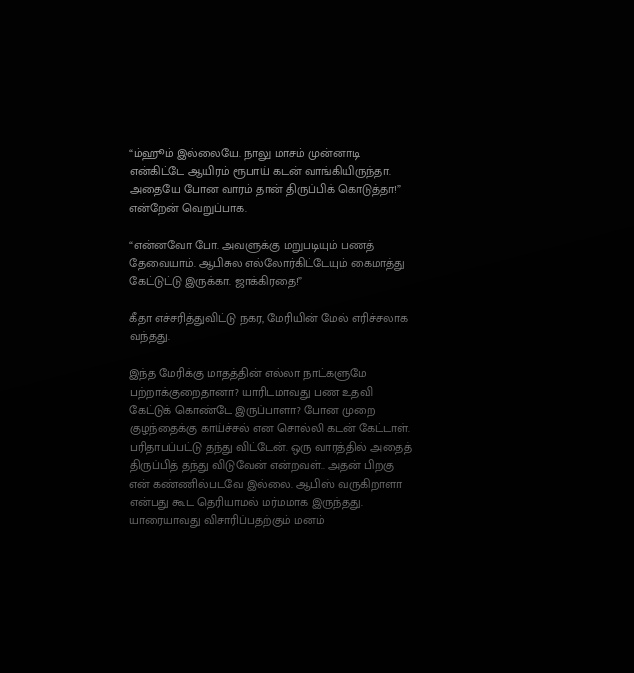“ம்ஹூம் இல்லையே. நாலு மாசம் முன்னாடி என்கிட்டே ஆயிரம் ரூபாய் கடன் வாங்கியிருந்தா. அதையே போன வாரம் தான் திருப்பிக் கொடுத்தா!” என்றேன் வெறுப்பாக.

“என்னவோ போ. அவளுக்கு மறுபடியும் பணத் தேவையாம். ஆபிசுல எல்லோர்கிட்டேயும் கைமாத்து கேட்டுட்டு இருக்கா. ஜாக்கிரதை!”

கீதா எச்சரித்துவிட்டு நகர, மேரியின் மேல் எரிச்சலாக வந்தது.

இந்த மேரிக்கு மாதத்தின் எல்லா நாட்களுமே பற்றாக்குறைதானா? யாரிடமாவது பண உதவி கேட்டுக் கொண்டே இருப்பாளா? போன முறை குழந்தைக்கு காய்ச்சல் என சொல்லி கடன் கேட்டாள். பரிதாபப்பட்டு தந்து விட்டேன். ஒரு வாரத்தில் அதைத் திருப்பித் தந்து விடுவேன் என்றவள்.. அதன் பிறகு என் கண்ணில்படவே இல்லை. ஆபிஸ் வருகிறாளா என்பது கூட தெரியாமல் மர்மமாக இருந்தது. யாரையாவது விசாரிப்பதற்கும் மனம்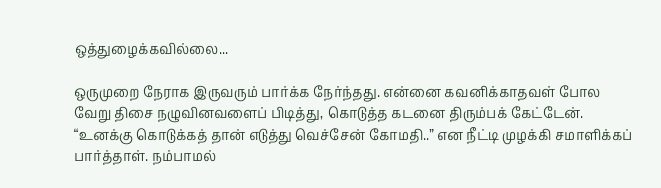ஒத்துழைக்கவில்லை...

ஒருமுறை நேராக இருவரும் பார்க்க நேர்ந்தது. என்னை கவனிக்காதவள் போல வேறு திசை நழுவினவளைப் பிடித்து, கொடுத்த கடனை திரும்பக் கேட்டேன். “உனக்கு கொடுக்கத் தான் எடுத்து வெச்சேன் கோமதி..” என நீட்டி முழக்கி சமாளிக்கப் பார்த்தாள். நம்பாமல்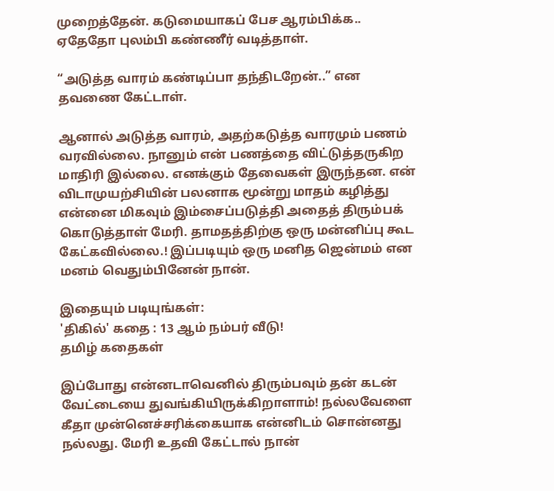முறைத்தேன். கடுமையாகப் பேச ஆரம்பிக்க.. ஏதேதோ புலம்பி கண்ணீர் வடித்தாள்.

“அடுத்த வாரம் கண்டிப்பா தந்திடறேன்..” என தவணை கேட்டாள்.

ஆனால் அடுத்த வாரம், அதற்கடுத்த வாரமும் பணம் வரவில்லை. நானும் என் பணத்தை விட்டுத்தருகிற மாதிரி இல்லை. எனக்கும் தேவைகள் இருந்தன. என் விடாமுயற்சியின் பலனாக மூன்று மாதம் கழித்து என்னை மிகவும் இம்சைப்படுத்தி அதைத் திரும்பக் கொடுத்தாள் மேரி. தாமதத்திற்கு ஒரு மன்னிப்பு கூட கேட்கவில்லை.! இப்படியும் ஒரு மனித ஜென்மம் என மனம் வெதும்பினேன் நான்.

இதையும் படியுங்கள்:
'திகில்' கதை : 13 ஆம் நம்பர் வீடு!
தமிழ் கதைகள்

இப்போது என்னடாவெனில் திரும்பவும் தன் கடன் வேட்டையை துவங்கியிருக்கிறாளாம்! நல்லவேளை கீதா முன்னெச்சரிக்கையாக என்னிடம் சொன்னது நல்லது. மேரி உதவி கேட்டால் நான்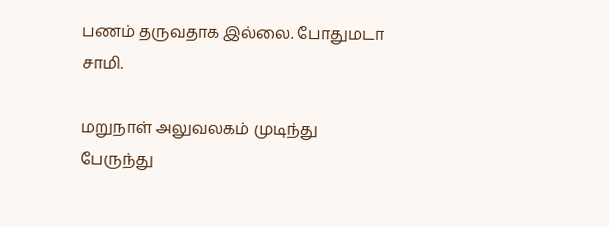பணம் தருவதாக இல்லை. போதுமடா சாமி.

மறுநாள் அலுவலகம் முடிந்து பேருந்து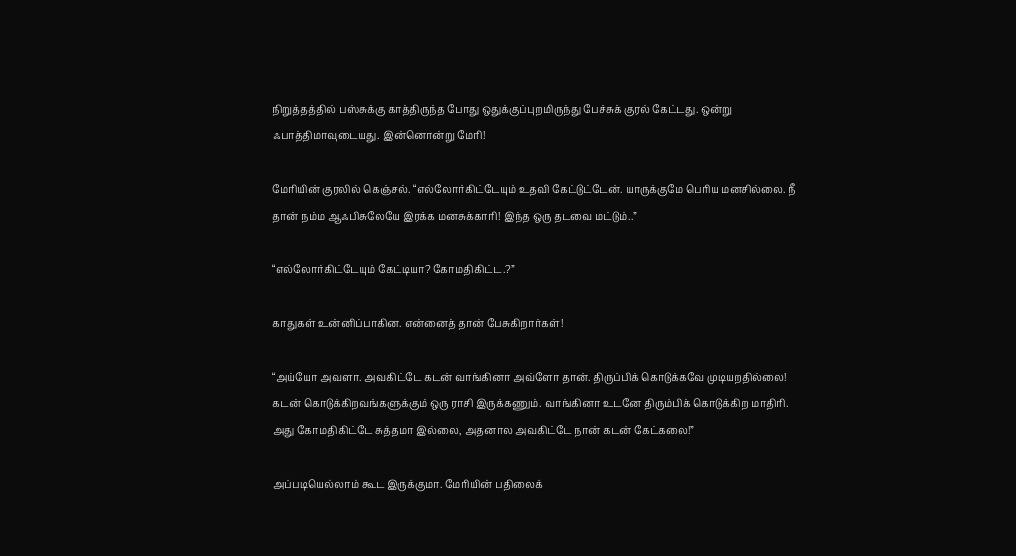நிறுத்தத்தில் பஸ்சுக்கு காத்திருந்த போது ஒதுக்குப்புறமிருந்து பேச்சுக் குரல் கேட்டது. ஒன்று ஃபாத்திமாவுடையது. இன்னொன்று மேரி!

மேரியின் குரலில் கெஞ்சல். “எல்லோர்கிட்டேயும் உதவி கேட்டுட்டேன். யாருக்குமே பெரிய மனசில்லை. நீ தான் நம்ம ஆஃபிசுலேயே இரக்க மனசுக்காரி! இந்த ஒரு தடவை மட்டும்..”

“எல்லோர்கிட்டேயும் கேட்டியா? கோமதிகிட்ட.?”

காதுகள் உன்னிப்பாகின. என்னைத் தான் பேசுகிறார்கள்!

“அய்யோ அவளா. அவகிட்டே கடன் வாங்கினா அவ்ளோ தான். திருப்பிக் கொடுக்கவே முடியறதில்லை! கடன் கொடுக்கிறவங்களுக்கும் ஒரு ராசி இருக்கணும். வாங்கினா உடனே திரும்பிக் கொடுக்கிற மாதிரி. அது கோமதிகிட்டே சுத்தமா இல்லை, அதனால அவகிட்டே நான் கடன் கேட்கலை!”

அப்படியெல்லாம் கூட இருக்குமா. மேரியின் பதிலைக்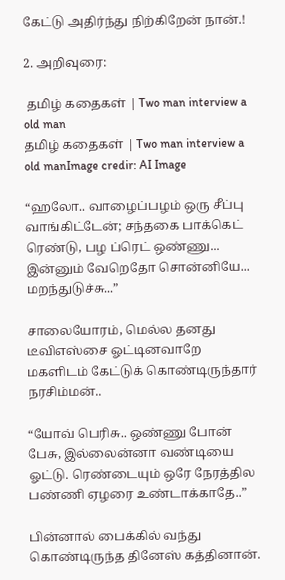கேட்டு அதிர்ந்து நிற்கிறேன் நான்.!

2. அறிவுரை:

 தமிழ் கதைகள் | Two man interview a old man
தமிழ் கதைகள் | Two man interview a old manImage credir: AI Image

“ஹலோ.. வாழைப்பழம் ஒரு சீப்பு வாங்கிட்டேன்; சந்தகை பாக்கெட் ரெண்டு, பழ ப்ரெட் ஒண்ணு... இன்னும் வேறெதோ சொன்னியே... மறந்துடுச்சு...”

சாலையோரம், மெல்ல தனது டீவிஎஸ்சை ஓட்டினவாறே மகளிடம் கேட்டுக் கொண்டிருந்தார் நரசிம்மன்..

“யோவ் பெரிசு.. ஒண்ணு போன் பேசு, இல்லைன்னா வண்டியை ஓட்டு. ரெண்டையும் ஒரே நேரத்தில பண்ணி ஏழரை உண்டாக்காதே..”

பின்னால் பைக்கில் வந்து கொண்டிருந்த தினேஸ் கத்தினான்.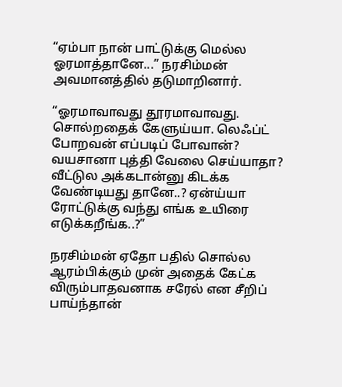“ஏம்பா நான் பாட்டுக்கு மெல்ல ஓரமாத்தானே...” நரசிம்மன் அவமானத்தில் தடுமாறினார்.

“ஓரமாவாவது தூரமாவாவது. சொல்றதைக் கேளுய்யா. லெஃப்ட் போறவன் எப்படிப் போவான்? வயசானா புத்தி வேலை செய்யாதா? வீட்டுல அக்கடான்னு கிடக்க வேண்டியது தானே..? ஏன்ய்யா ரோட்டுக்கு வந்து எங்க உயிரை எடுக்கறீங்க..?”

நரசிம்மன் ஏதோ பதில் சொல்ல ஆரம்பிக்கும் முன் அதைக் கேட்க விரும்பாதவனாக சரேல் என சீறிப் பாய்ந்தான்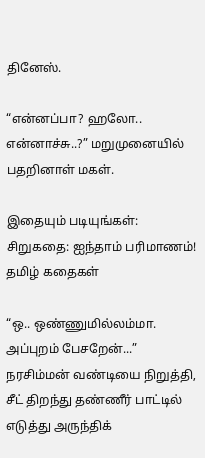தினேஸ்.

“என்னப்பா? ஹலோ.. என்னாச்சு..?” மறுமுனையில் பதறினாள் மகள்.

இதையும் படியுங்கள்:
சிறுகதை: ஐந்தாம் பரிமாணம்!
தமிழ் கதைகள்

“ஒ.. ஒண்ணுமில்லம்மா. அப்புறம் பேசறேன்...” நரசிம்மன் வண்டியை நிறுத்தி, சீட் திறந்து தண்ணீர் பாட்டில் எடுத்து அருந்திக்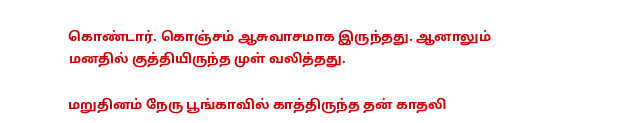கொண்டார். கொஞ்சம் ஆசுவாசமாக இருந்தது. ஆனாலும் மனதில் குத்தியிருந்த முள் வலித்தது.

மறுதினம் நேரு பூங்காவில் காத்திருந்த தன் காதலி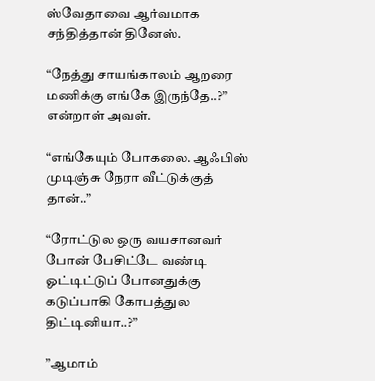ஸ்வேதாவை ஆர்வமாக சந்தித்தான் தினேஸ்.

“நேத்து சாயங்காலம் ஆறரை மணிக்கு எங்கே இருந்தே..?” என்றாள் அவள்.

“எங்கேயும் போகலை. ஆஃபிஸ் முடிஞ்சு நேரா வீட்டுக்குத் தான்..”

“ரோட்டுல ஒரு வயசானவர் போன் பேசிட்டே வண்டி ஓட்டிட்டுப் போனதுக்கு கடுப்பாகி கோபத்துல திட்டினியா..?”

”ஆமாம்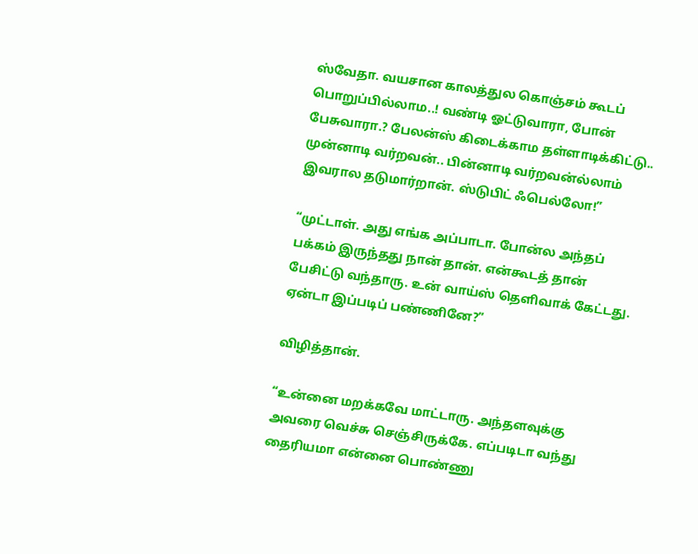ஸ்வேதா. வயசான காலத்துல கொஞ்சம் கூடப் பொறுப்பில்லாம..! வண்டி ஓட்டுவாரா, போன் பேசுவாரா.? பேலன்ஸ் கிடைக்காம தள்ளாடிக்கிட்டு.. முன்னாடி வர்றவன்.. பின்னாடி வர்றவன்ல்லாம் இவரால தடுமார்றான். ஸ்டுபிட் ஃபெல்லோ!”

“முட்டாள். அது எங்க அப்பாடா. போன்ல அந்தப் பக்கம் இருந்தது நான் தான். என்கூடத் தான் பேசிட்டு வந்தாரு. உன் வாய்ஸ் தெளிவாக் கேட்டது. ஏன்டா இப்படிப் பண்ணினே?”

விழித்தான்.

“உன்னை மறக்கவே மாட்டாரு. அந்தளவுக்கு அவரை வெச்சு செஞ்சிருக்கே. எப்படிடா வந்து தைரியமா என்னை பொண்ணு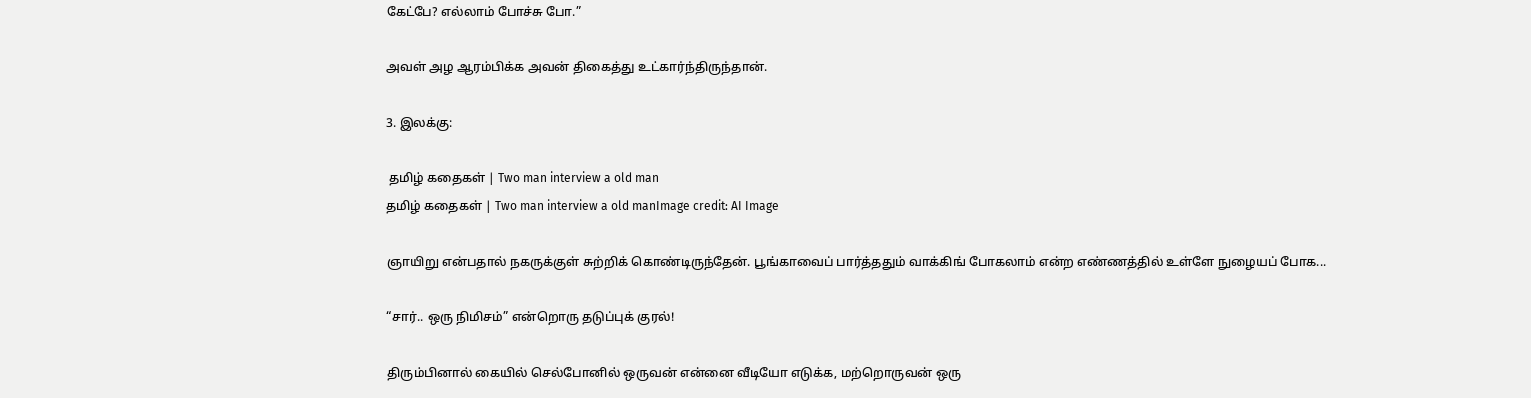கேட்பே? எல்லாம் போச்சு போ.”

அவள் அழ ஆரம்பிக்க அவன் திகைத்து உட்கார்ந்திருந்தான்.

3. இலக்கு:

 தமிழ் கதைகள் | Two man interview a old man
தமிழ் கதைகள் | Two man interview a old manImage credit: AI Image

ஞாயிறு என்பதால் நகருக்குள் சுற்றிக் கொண்டிருந்தேன். பூங்காவைப் பார்த்ததும் வாக்கிங் போகலாம் என்ற எண்ணத்தில் உள்ளே நுழையப் போக...

“சார்.. ஒரு நிமிசம்” என்றொரு தடுப்புக் குரல்!

திரும்பினால் கையில் செல்போனில் ஒருவன் என்னை வீடியோ எடுக்க, மற்றொருவன் ஒரு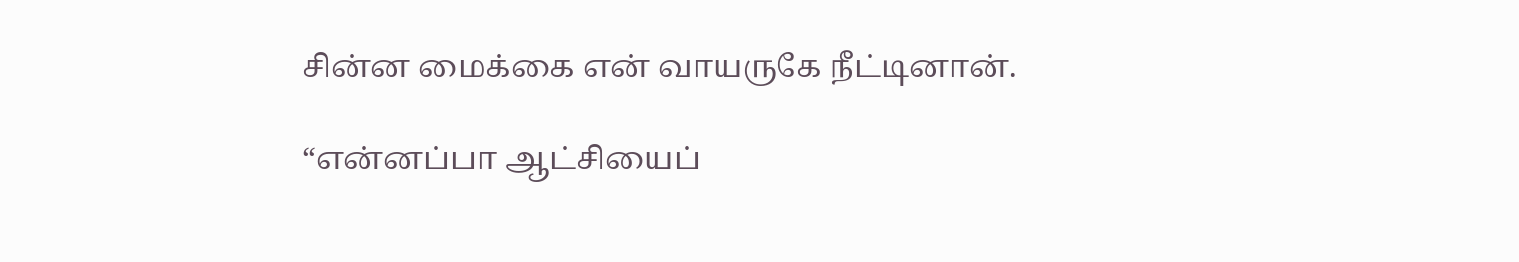சின்ன மைக்கை என் வாயருகே நீட்டினான்.

“என்னப்பா ஆட்சியைப்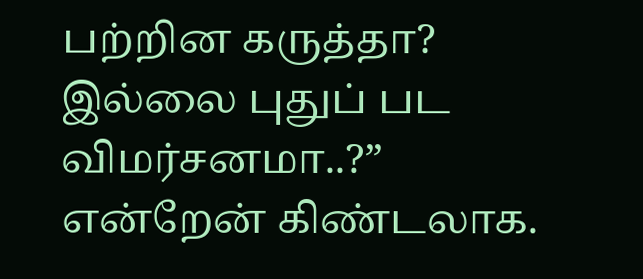பற்றின கருத்தா? இல்லை புதுப் பட விமர்சனமா..?” என்றேன் கிண்டலாக.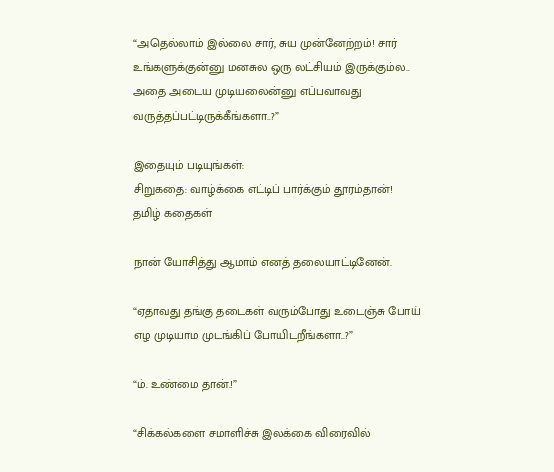“அதெல்லாம் இல்லை சார், சுய முன்னேற்றம்! சார் உங்களுக்குன்னு மனசுல ஒரு லட்சியம் இருக்கும்ல.. அதை அடைய முடியலைன்னு எப்பவாவது வருத்தப்பட்டிருக்கீங்களா..?”

இதையும் படியுங்கள்:
சிறுகதை: வாழ்க்கை எட்டிப் பார்க்கும் தூரம்தான்!
தமிழ் கதைகள்

நான் யோசித்து ஆமாம் எனத் தலையாட்டினேன்.

“ஏதாவது தங்கு தடைகள் வரும்போது உடைஞ்சு போய் எழ முடியாம முடங்கிப் போயிடறீங்களா..?”

“ம். உண்மை தான்.!”

“சிக்கல்களை சமாளிச்சு இலக்கை விரைவில்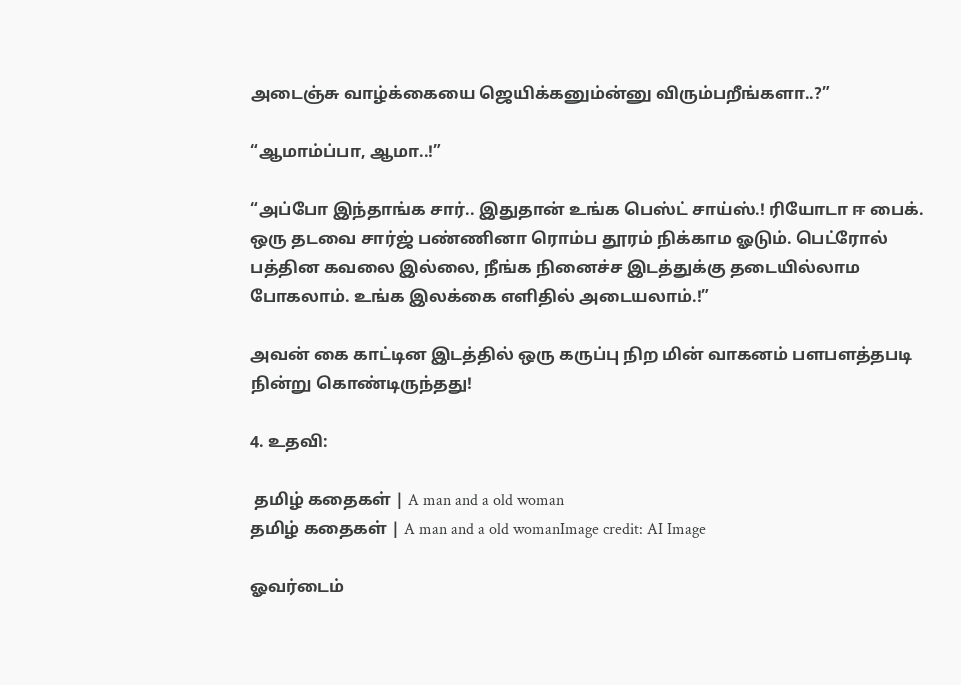அடைஞ்சு வாழ்க்கையை ஜெயிக்கனும்ன்னு விரும்பறீங்களா..?”

“ஆமாம்ப்பா, ஆமா..!”

“அப்போ இந்தாங்க சார்.. இதுதான் உங்க பெஸ்ட் சாய்ஸ்.! ரியோடா ஈ பைக். ஒரு தடவை சார்ஜ் பண்ணினா ரொம்ப தூரம் நிக்காம ஓடும். பெட்ரோல் பத்தின கவலை இல்லை, நீங்க நினைச்ச இடத்துக்கு தடையில்லாம போகலாம். உங்க இலக்கை எளிதில் அடையலாம்.!”

அவன் கை காட்டின இடத்தில் ஒரு கருப்பு நிற மின் வாகனம் பளபளத்தபடி நின்று கொண்டிருந்தது!

4. உதவி:

 தமிழ் கதைகள் | A man and a old woman
தமிழ் கதைகள் | A man and a old womanImage credit: AI Image

ஓவர்டைம்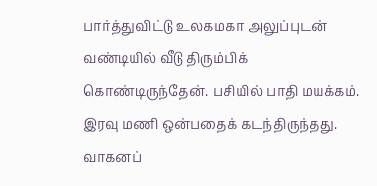பார்த்துவிட்டு உலகமகா அலுப்புடன் வண்டியில் வீடு திரும்பிக் கொண்டிருந்தேன். பசியில் பாதி மயக்கம். இரவு மணி ஒன்பதைக் கடந்திருந்தது. வாகனப்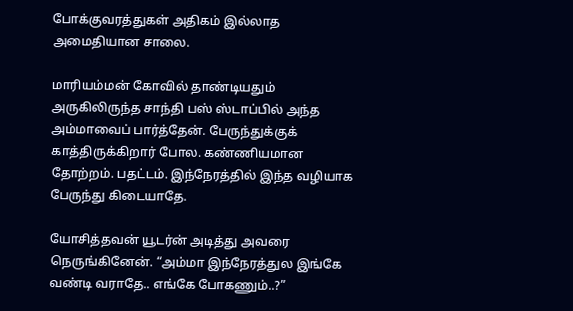போக்குவரத்துகள் அதிகம் இல்லாத அமைதியான சாலை.

மாரியம்மன் கோவில் தாண்டியதும் அருகிலிருந்த சாந்தி பஸ் ஸ்டாப்பில் அந்த அம்மாவைப் பார்த்தேன். பேருந்துக்குக் காத்திருக்கிறார் போல. கண்ணியமான தோற்றம். பதட்டம். இந்நேரத்தில் இந்த வழியாக பேருந்து கிடையாதே.

யோசித்தவன் யூடர்ன் அடித்து அவரை நெருங்கினேன். “அம்மா இந்நேரத்துல இங்கே வண்டி வராதே.. எங்கே போகணும்..?”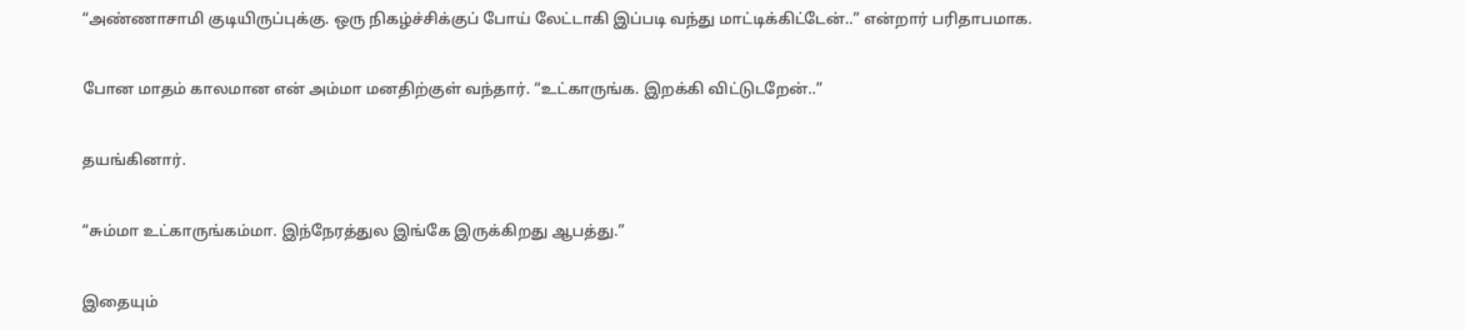“அண்ணாசாமி குடியிருப்புக்கு. ஒரு நிகழ்ச்சிக்குப் போய் லேட்டாகி இப்படி வந்து மாட்டிக்கிட்டேன்..” என்றார் பரிதாபமாக.

போன மாதம் காலமான என் அம்மா மனதிற்குள் வந்தார். “உட்காருங்க. இறக்கி விட்டுடறேன்..”

தயங்கினார்.

“சும்மா உட்காருங்கம்மா. இந்நேரத்துல இங்கே இருக்கிறது ஆபத்து.”

இதையும்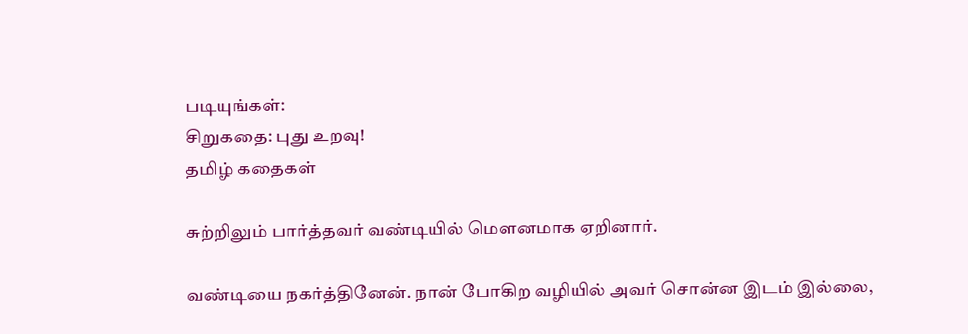படியுங்கள்:
சிறுகதை: புது உறவு!
தமிழ் கதைகள்

சுற்றிலும் பார்த்தவர் வண்டியில் மெளனமாக ஏறினார்.

வண்டியை நகர்த்தினேன். நான் போகிற வழியில் அவர் சொன்ன இடம் இல்லை,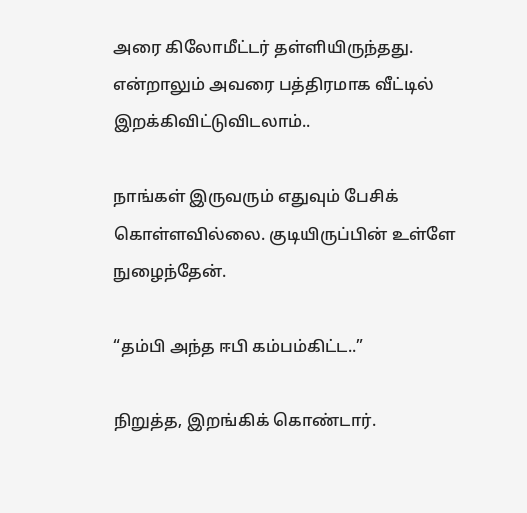அரை கிலோமீட்டர் தள்ளியிருந்தது. என்றாலும் அவரை பத்திரமாக வீட்டில் இறக்கிவிட்டுவிடலாம்..

நாங்கள் இருவரும் எதுவும் பேசிக் கொள்ளவில்லை. குடியிருப்பின் உள்ளே நுழைந்தேன்.

“தம்பி அந்த ஈபி கம்பம்கிட்ட..”

நிறுத்த, இறங்கிக் கொண்டார்.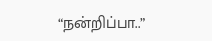“நன்றிப்பா..”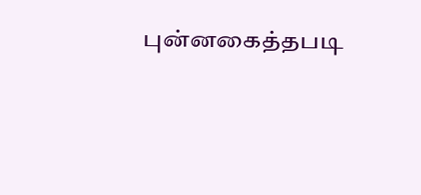புன்னகைத்தபடி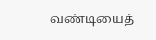வண்டியைத்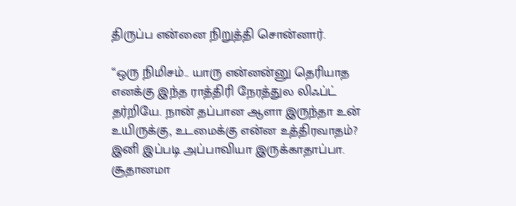திருப்ப என்னை நிறுத்தி சொன்னார்.

“ஒரு நிமிசம்.. யாரு என்னன்னு தெரியாத எனக்கு இந்த ராத்திரி நேரத்துல லிஃப்ட் தர்றியே. நான் தப்பான ஆளா இருந்தா உன் உயிருக்கு, உடமைக்கு என்ன உத்திரவாதம்? இனி இப்படி அப்பாவியா இருக்காதாப்பா. சூதானமா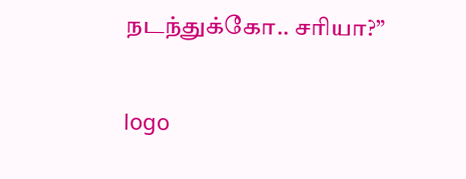நடந்துக்கோ.. சரியா?”

logo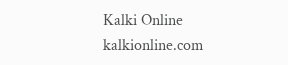Kalki Online
kalkionline.com